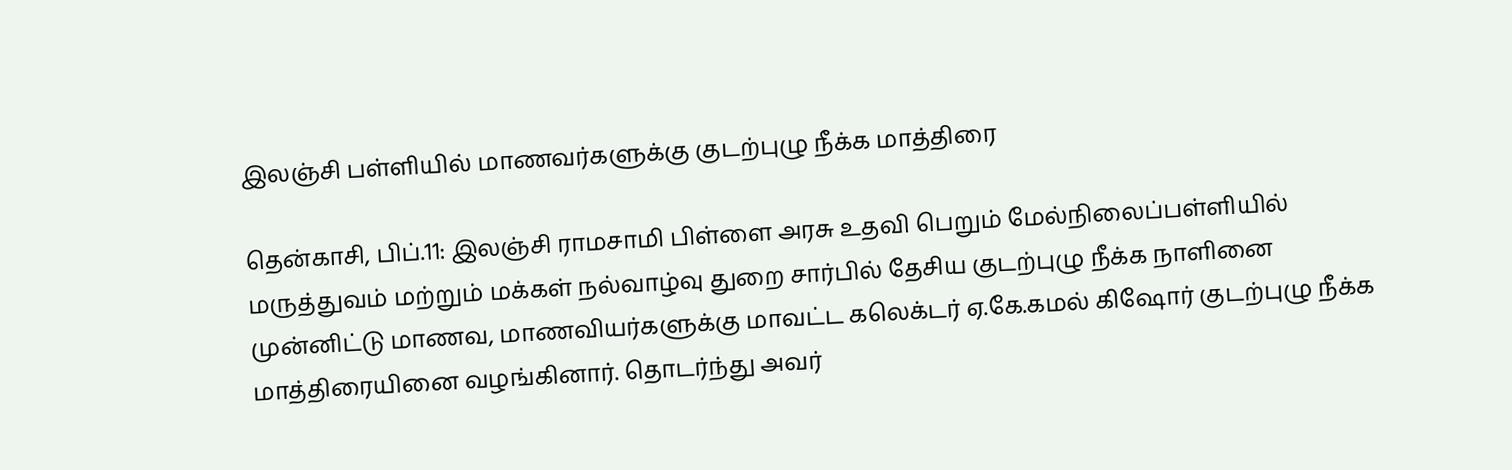இலஞ்சி பள்ளியில் மாணவர்களுக்கு குடற்புழு நீக்க மாத்திரை

தென்காசி, பிப்.11: இலஞ்சி ராமசாமி பிள்ளை அரசு உதவி பெறும் மேல்நிலைப்பள்ளியில் மருத்துவம் மற்றும் மக்கள் நல்வாழ்வு துறை சார்பில் தேசிய குடற்புழு நீக்க நாளினை முன்னிட்டு மாணவ, மாணவியர்களுக்கு மாவட்ட கலெக்டர் ஏ.கே.கமல் கிஷோர் குடற்புழு நீக்க மாத்திரையினை வழங்கினார். தொடர்ந்து அவர்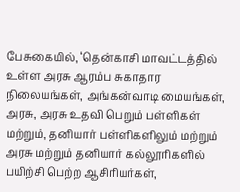பேசுகையில், ‘தென்காசி மாவட்டத்தில் உள்ள அரசு ஆரம்ப சுகாதார நிலையங்கள், அங்கன்வாடி மையங்கள், அரசு, அரசு உதவி பெறும் பள்ளிகள் மற்றும், தனியார் பள்ளிகளிலும் மற்றும் அரசு மற்றும் தனியார் கல்லூரிகளில் பயிற்சி பெற்ற ஆசிரியர்கள்,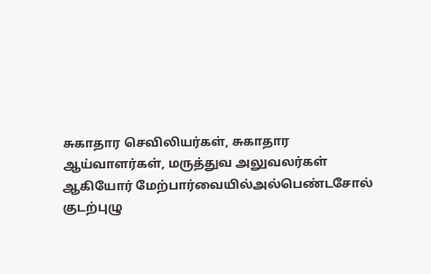சுகாதார செவிலியர்கள், சுகாதார ஆய்வாளர்கள், மருத்துவ அலுவலர்கள் ஆகியோர் மேற்பார்வையில்அல்பெண்டசோல் குடற்புழு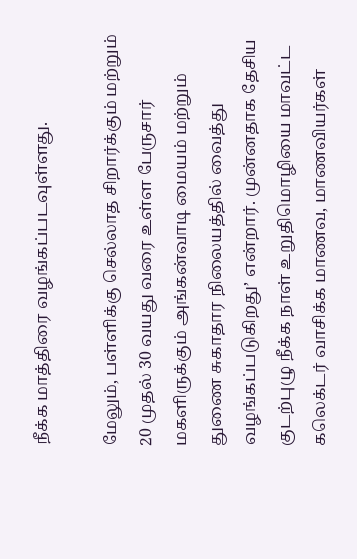நீக்க மாத்திரை வழங்கப்படவுள்ளது.

மேலும், பள்ளிக்கு செல்லாத சிறார்க்கும் மற்றும் 20 முதல் 30 வயது வரை உள்ள பேருசார் மகளிருக்கும் அங்கன்வாடி மையம் மற்றும் துணை சுகாதார நிலையத்தில் வைத்து வழங்கப்படுகிறது’ என்றார். முன்னதாக தேசிய குடற்புழு நீக்க நாள் உறுதிமொழியை மாவட்ட கலெக்டர் வாசிக்க மாணவ, மாணவியர்கள்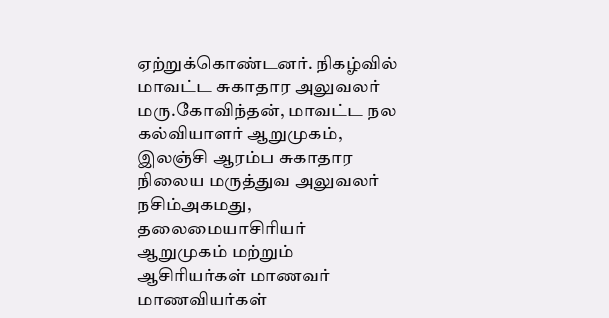ஏற்றுக்கொண்டனர். நிகழ்வில் மாவட்ட சுகாதார அலுவலர் மரு.கோவிந்தன், மாவட்ட நல கல்வியாளர் ஆறுமுகம், இலஞ்சி ஆரம்ப சுகாதார நிலைய மருத்துவ அலுவலர் நசிம்அகமது, தலைமையாசிரியர் ஆறுமுகம் மற்றும் ஆசிரியர்கள் மாணவர் மாணவியர்கள்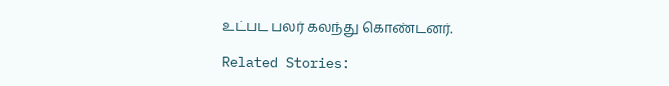உட்பட பலர் கலந்து கொண்டனர்.

Related Stories: